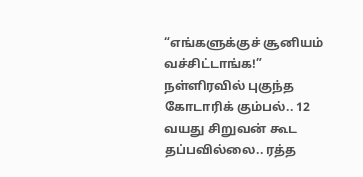“எங்களுக்குச் சூனியம் வச்சிட்டாங்க!” நள்ளிரவில் புகுந்த கோடாரிக் கும்பல்.. 12 வயது சிறுவன் கூட தப்பவில்லை.. ரத்த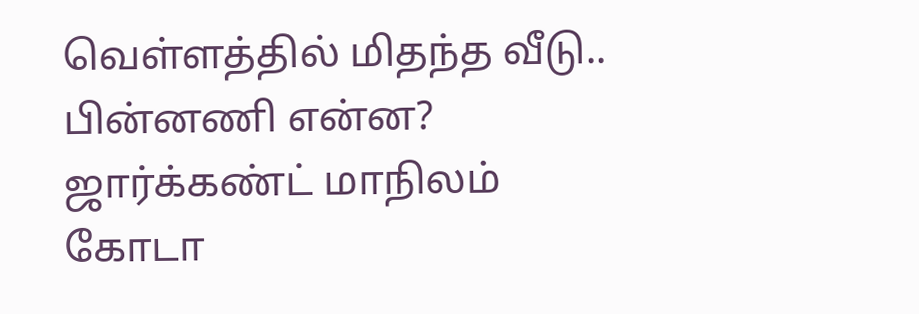வெள்ளத்தில் மிதந்த வீடு.. பின்னணி என்ன?
ஜார்க்கண்ட் மாநிலம் கோடா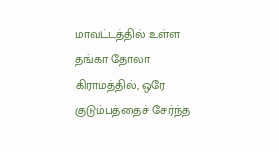மாவட்டத்தில் உள்ள தங்கா தோலா கிராமத்தில், ஒரே குடும்பத்தைச் சேர்ந்த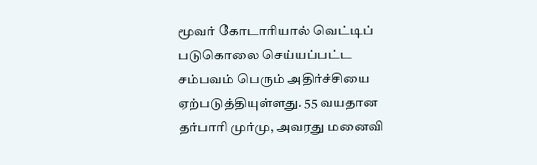மூவர் கோடாரியால் வெட்டிப் படுகொலை செய்யப்பட்ட சம்பவம் பெரும் அதிர்ச்சியை ஏற்படுத்தியுள்ளது. 55 வயதான தர்பாரி முர்மு, அவரது மனைவி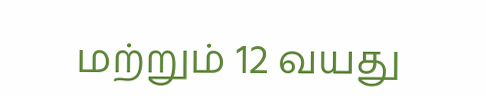மற்றும் 12 வயது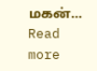மகன்…
Read more